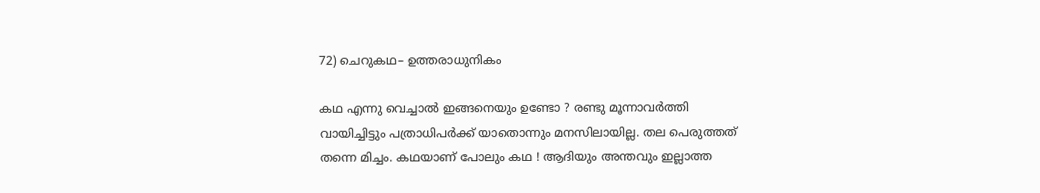72) ചെറുകഥ– ഉത്തരാധുനികം

കഥ എന്നു വെച്ചാൽ ഇങ്ങനെയും ഉണ്ടോ ? രണ്ടു മൂന്നാവർത്തി വായിച്ചിട്ടും പത്രാധിപർക്ക് യാതൊന്നും മനസിലായില്ല. തല പെരുത്തത് തന്നെ മിച്ചം. കഥയാണ് പോലും കഥ ! ആദിയും അന്തവും ഇല്ലാത്ത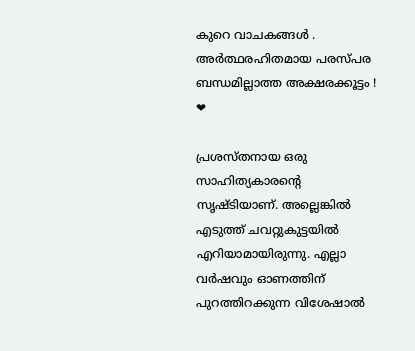കുറെ വാചകങ്ങൾ . അർത്ഥരഹിതമായ പരസ്പര ബന്ധമില്ലാത്ത അക്ഷരക്കൂട്ടം ! ❤

പ്രശസ്തനായ ഒരു സാഹിത്യകാരൻ്റെ സൃഷ്ടിയാണ്. അല്ലെങ്കിൽ എടുത്ത് ചവറ്റുകുട്ടയിൽ എറിയാമായിരുന്നു. എല്ലാ വർഷവും ഓണത്തിന് പുറത്തിറക്കുന്ന വിശേഷാൽ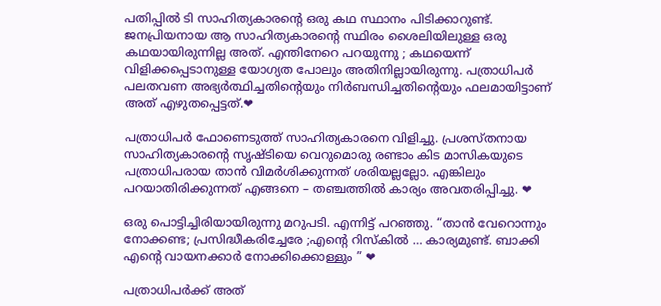പതിപ്പിൽ ടി സാഹിത്യകാരൻ്റെ ഒരു കഥ സ്ഥാനം പിടിക്കാറുണ്ട്. ജനപ്രിയനായ ആ സാഹിത്യകാരൻ്റെ സ്ഥിരം ശൈലിയിലുള്ള ഒരു കഥയായിരുന്നില്ല അത്. എന്തിനേറെ പറയുന്നു ; കഥയെന്ന് വിളിക്കപ്പെടാനുള്ള യോഗ്യത പോലും അതിനില്ലായിരുന്നു. പത്രാധിപർ പലതവണ അഭ്യർത്ഥിച്ചതിൻ്റെയും നിർബന്ധിച്ചതിൻ്റെയും ഫലമായിട്ടാണ് അത് എഴുതപ്പെട്ടത്.❤

പത്രാധിപർ ഫോണെടുത്ത് സാഹിത്യകാരനെ വിളിച്ചു. പ്രശസ്തനായ സാഹിത്യകാരൻ്റെ സൃഷ്ടിയെ വെറുമൊരു രണ്ടാം കിട മാസികയുടെ പത്രാധിപരായ താൻ വിമർശിക്കുന്നത് ശരിയല്ലല്ലോ. എങ്കിലും പറയാതിരിക്കുന്നത് എങ്ങനെ – തഞ്ചത്തിൽ കാര്യം അവതരിപ്പിച്ചു. ❤

ഒരു പൊട്ടിച്ചിരിയായിരുന്നു മറുപടി. എന്നിട്ട് പറഞ്ഞു. “താൻ വേറൊന്നും നോക്കണ്ട; പ്രസിദ്ധീകരിച്ചേരേ ;എൻ്റെ റിസ്കിൽ … കാര്യമുണ്ട്. ബാക്കി എൻ്റെ വായനക്കാർ നോക്കിക്കൊള്ളും ” ❤

പത്രാധിപർക്ക് അത്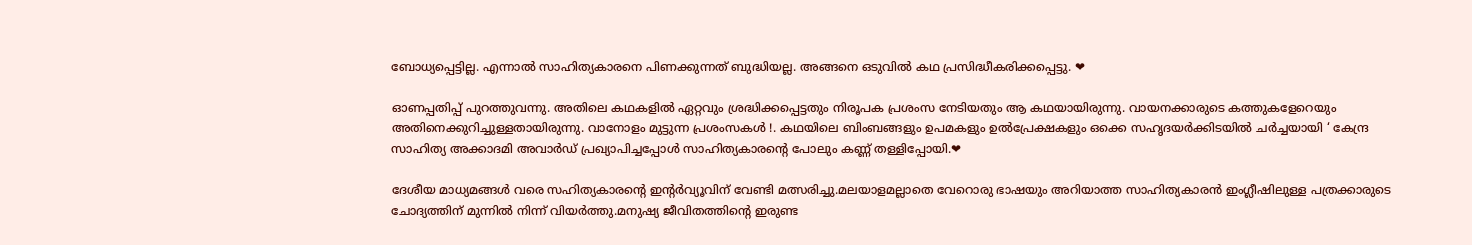ബോധ്യപ്പെട്ടില്ല. എന്നാൽ സാഹിത്യകാരനെ പിണക്കുന്നത് ബുദ്ധിയല്ല. അങ്ങനെ ഒടുവിൽ കഥ പ്രസിദ്ധീകരിക്കപ്പെട്ടു. ❤

ഓണപ്പതിപ്പ് പുറത്തുവന്നു. അതിലെ കഥകളിൽ ഏറ്റവും ശ്രദ്ധിക്കപ്പെട്ടതും നിരൂപക പ്രശംസ നേടിയതും ആ കഥയായിരുന്നു. വായനക്കാരുടെ കത്തുകളേറെയും അതിനെക്കുറിച്ചുള്ളതായിരുന്നു. വാനോളം മുട്ടുന്ന പ്രശംസകൾ !. കഥയിലെ ബിംബങ്ങളും ഉപമകളും ഉൽപ്രേക്ഷകളും ഒക്കെ സഹൃദയർക്കിടയിൽ ചർച്ചയായി ‘ കേന്ദ്ര സാഹിത്യ അക്കാദമി അവാർഡ് പ്രഖ്യാപിച്ചപ്പോൾ സാഹിത്യകാരൻ്റെ പോലും കണ്ണ് തള്ളിപ്പോയി.❤

ദേശീയ മാധ്യമങ്ങൾ വരെ സഹിത്യകാരൻ്റെ ഇൻ്റർവ്യൂവിന് വേണ്ടി മത്സരിച്ചു.മലയാളമല്ലാതെ വേറൊരു ഭാഷയും അറിയാത്ത സാഹിത്യകാരൻ ഇംഗ്ലീഷിലുള്ള പത്രക്കാരുടെ ചോദ്യത്തിന് മുന്നിൽ നിന്ന് വിയർത്തു.മനുഷ്യ ജീവിതത്തിൻ്റെ ഇരുണ്ട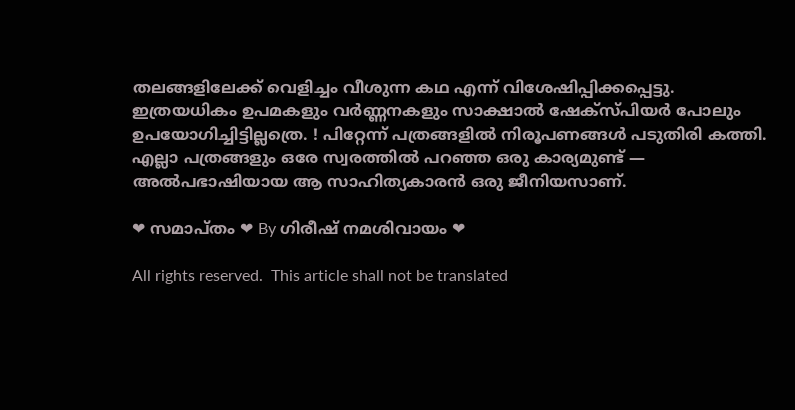തലങ്ങളിലേക്ക് വെളിച്ചം വീശുന്ന കഥ എന്ന് വിശേഷിപ്പിക്കപ്പെട്ടു. ഇത്രയധികം ഉപമകളും വർണ്ണനകളും സാക്ഷാൽ ഷേക്സ്പിയർ പോലും ഉപയോഗിച്ചിട്ടില്ലത്രെ. ! പിറ്റേന്ന് പത്രങ്ങളിൽ നിരൂപണങ്ങൾ പടുതിരി കത്തി. എല്ലാ പത്രങ്ങളും ഒരേ സ്വരത്തിൽ പറഞ്ഞ ഒരു കാര്യമുണ്ട് — അൽപഭാഷിയായ ആ സാഹിത്യകാരൻ ഒരു ജീനിയസാണ്.

❤ സമാപ്തം ❤ By ഗിരീഷ് നമശിവായം ❤

All rights reserved.  This article shall not be translated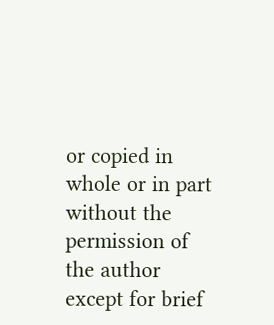or copied in whole or in part without the permission of the author except for brief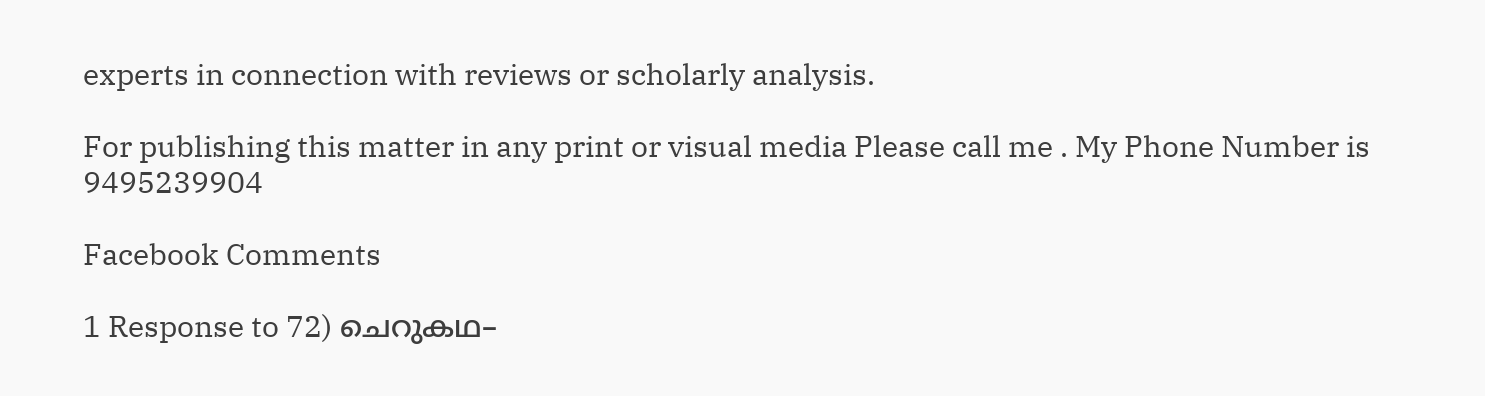experts in connection with reviews or scholarly analysis.

For publishing this matter in any print or visual media Please call me . My Phone Number is 9495239904

Facebook Comments

1 Response to 72) ചെറുകഥ–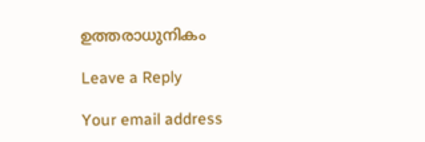ഉത്തരാധുനികം

Leave a Reply

Your email address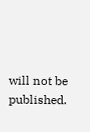will not be published.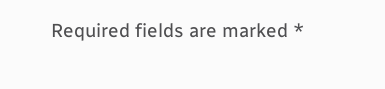Required fields are marked *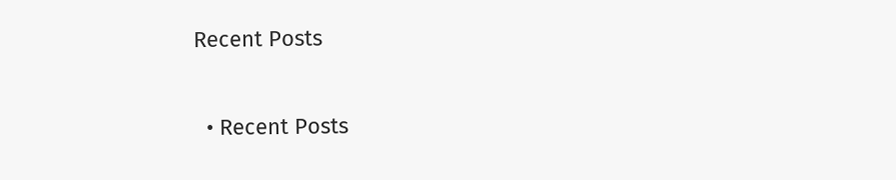Recent Posts

  • Recent Posts